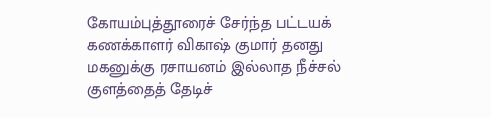கோயம்புத்தூரைச் சேர்ந்த பட்டயக் கணக்காளர் விகாஷ் குமார் தனது மகனுக்கு ரசாயனம் இல்லாத நீச்சல் குளத்தைத் தேடிச்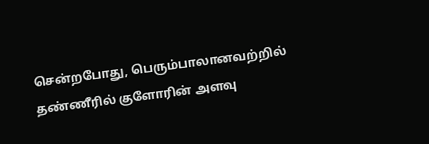சென்றபோது, பெரும்பாலானவற்றில் தண்ணீரில் குளோரின் அளவு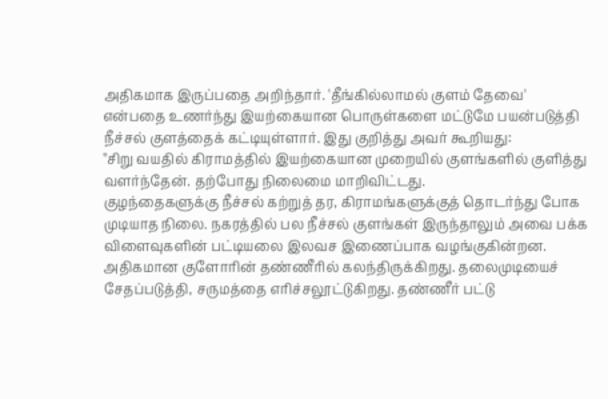அதிகமாக இருப்பதை அறிந்தார். 'தீங்கில்லாமல் குளம் தேவை' என்பதை உணர்ந்து இயற்கையான பொருள்களை மட்டுமே பயன்படுத்தி
நீச்சல் குளத்தைக் கட்டியுள்ளார். இது குறித்து அவர் கூறியது:
''சிறு வயதில் கிராமத்தில் இயற்கையான முறையில் குளங்களில் குளித்து வளர்ந்தேன். தற்போது நிலைமை மாறிவிட்டது.
குழந்தைகளுக்கு நீச்சல் கற்றுத் தர, கிராமங்களுக்குத் தொடர்ந்து போக முடியாத நிலை. நகரத்தில் பல நீச்சல் குளங்கள் இருந்தாலும் அவை பக்க விளைவுகளின் பட்டியலை இலவச இணைப்பாக வழங்குகின்றன.
அதிகமான குளோரின் தண்ணீரில் கலந்திருக்கிறது. தலைமுடியைச் சேதப்படுத்தி, சருமத்தை எரிச்சலூட்டுகிறது. தண்ணீர் பட்டு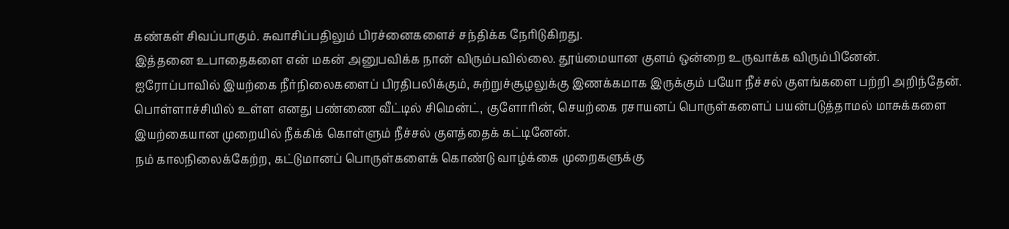கண்கள் சிவப்பாகும். சுவாசிப்பதிலும் பிரச்னைகளைச் சந்திக்க நேரிடுகிறது.
இத்தனை உபாதைகளை என் மகன் அனுபவிக்க நான் விரும்பவில்லை. தூய்மையான குளம் ஒன்றை உருவாக்க விரும்பினேன். ஐரோப்பாவில் இயற்கை நீர்நிலைகளைப் பிரதிபலிக்கும், சுற்றுச்சூழலுக்கு இணக்கமாக இருக்கும் பயோ நீச்சல் குளங்களை பற்றி அறிந்தேன்.
பொள்ளாச்சியில் உள்ள எனது பண்ணை வீட்டில் சிமென்ட், குளோரின், செயற்கை ரசாயனப் பொருள்களைப் பயன்படுத்தாமல் மாசுக்களை இயற்கையான முறையில் நீக்கிக் கொள்ளும் நீச்சல் குளத்தைக் கட்டினேன்.
நம் காலநிலைக்கேற்ற, கட்டுமானப் பொருள்களைக் கொண்டு வாழ்க்கை முறைகளுக்கு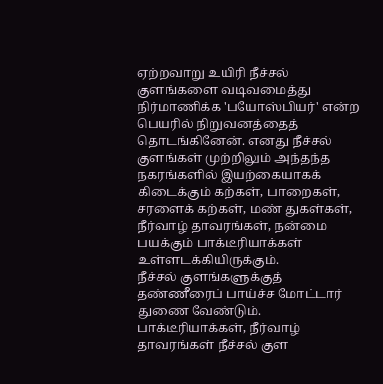ஏற்றவாறு உயிரி நீச்சல் குளங்களை வடிவமைத்து நிர்மாணிக்க 'பயோஸ்பியர்' என்ற பெயரில் நிறுவனத்தைத் தொடங்கினேன். எனது நீச்சல் குளங்கள் முற்றிலும் அந்தந்த நகரங்களில் இயற்கையாகக் கிடைக்கும் கற்கள், பாறைகள், சரளைக் கற்கள், மண் துகள்கள், நீர்வாழ் தாவரங்கள், நன்மை பயக்கும் பாக்டீரியாக்கள் உள்ளடக்கியிருக்கும்.
நீச்சல் குளங்களுக்குத் தண்ணீரைப் பாய்ச்ச மோட்டார் துணை வேண்டும். பாக்டீரியாக்கள், நீர்வாழ் தாவரங்கள் நீச்சல் குள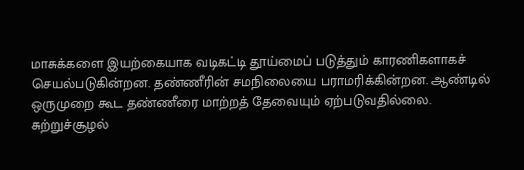மாசுக்களை இயற்கையாக வடிகட்டி தூய்மைப் படுத்தும் காரணிகளாகச் செயல்படுகின்றன. தண்ணீரின் சமநிலையை பராமரிக்கின்றன. ஆண்டில் ஒருமுறை கூட தண்ணீரை மாற்றத் தேவையும் ஏற்படுவதில்லை.
சுற்றுச்சூழல்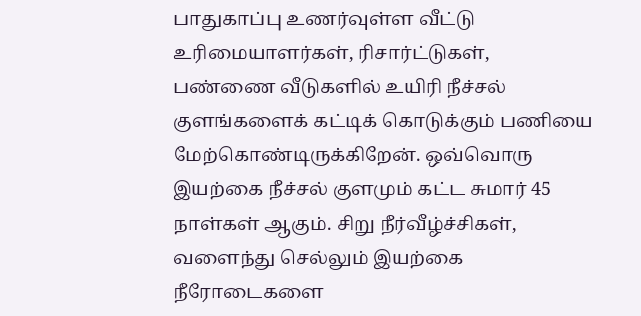பாதுகாப்பு உணர்வுள்ள வீட்டு உரிமையாளர்கள், ரிசார்ட்டுகள், பண்ணை வீடுகளில் உயிரி நீச்சல் குளங்களைக் கட்டிக் கொடுக்கும் பணியை மேற்கொண்டிருக்கிறேன். ஒவ்வொரு இயற்கை நீச்சல் குளமும் கட்ட சுமார் 45 நாள்கள் ஆகும். சிறு நீர்வீழ்ச்சிகள், வளைந்து செல்லும் இயற்கை நீரோடைகளை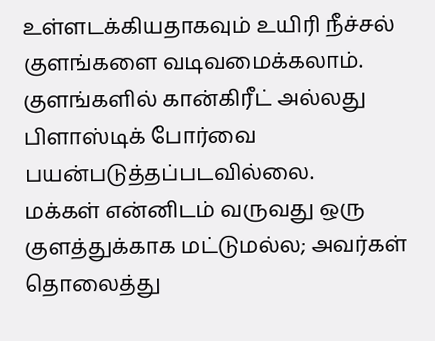உள்ளடக்கியதாகவும் உயிரி நீச்சல் குளங்களை வடிவமைக்கலாம். குளங்களில் கான்கிரீட் அல்லது பிளாஸ்டிக் போர்வை பயன்படுத்தப்படவில்லை.
மக்கள் என்னிடம் வருவது ஒரு குளத்துக்காக மட்டுமல்ல; அவர்கள் தொலைத்து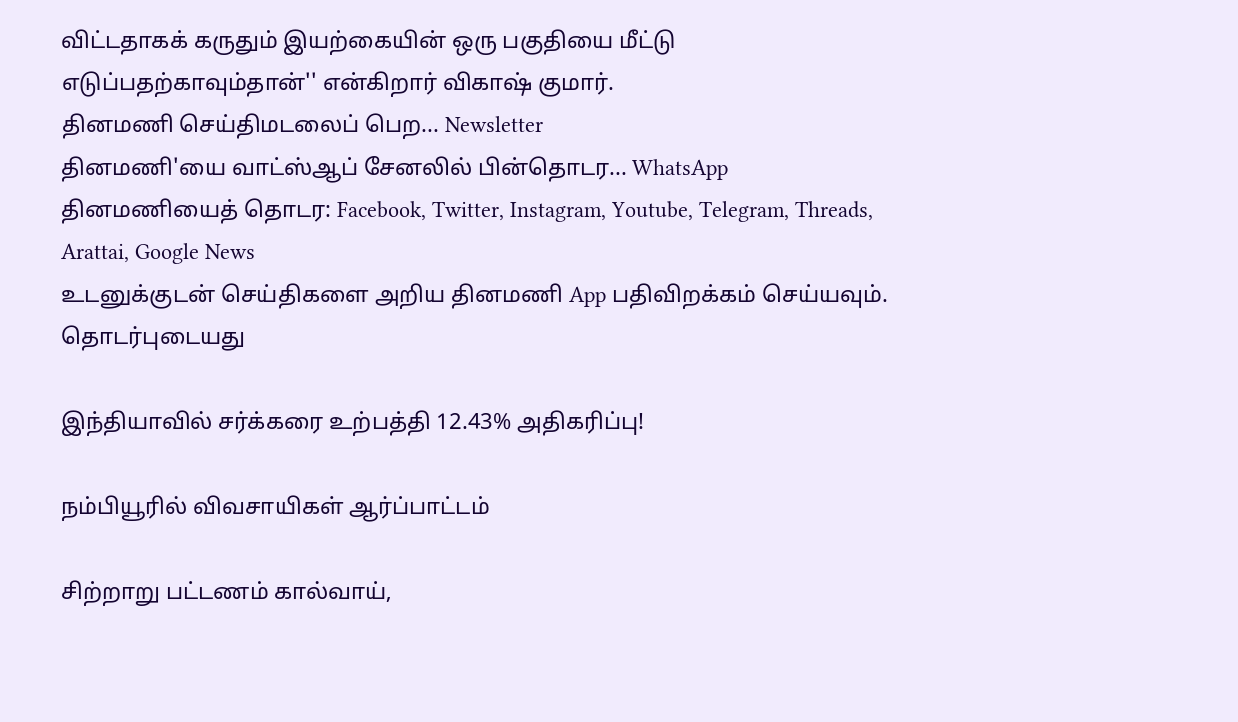விட்டதாகக் கருதும் இயற்கையின் ஒரு பகுதியை மீட்டு எடுப்பதற்காவும்தான்'' என்கிறார் விகாஷ் குமார்.
தினமணி செய்திமடலைப் பெற... Newsletter
தினமணி'யை வாட்ஸ்ஆப் சேனலில் பின்தொடர... WhatsApp
தினமணியைத் தொடர: Facebook, Twitter, Instagram, Youtube, Telegram, Threads, Arattai, Google News
உடனுக்குடன் செய்திகளை அறிய தினமணி App பதிவிறக்கம் செய்யவும்.
தொடர்புடையது

இந்தியாவில் சர்க்கரை உற்பத்தி 12.43% அதிகரிப்பு!

நம்பியூரில் விவசாயிகள் ஆர்ப்பாட்டம்

சிற்றாறு பட்டணம் கால்வாய்,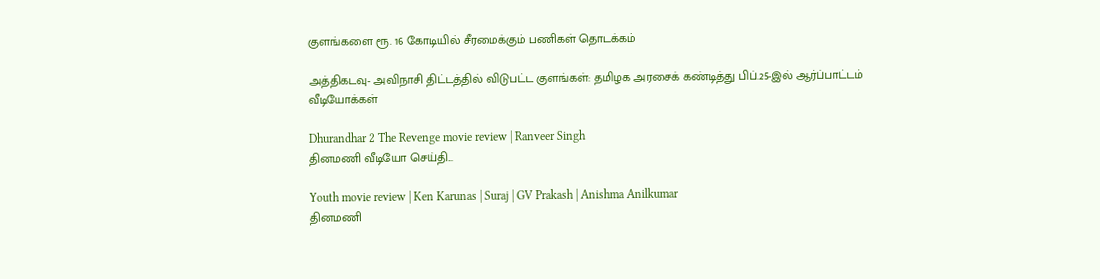குளங்களை ரூ. 16 கோடியில் சீரமைக்கும் பணிகள் தொடக்கம்

அத்திகடவு- அவிநாசி திட்டத்தில் விடுபட்ட குளங்கள்: தமிழக அரசைக் கண்டித்து பிப்.25-இல் ஆர்ப்பாட்டம்
வீடியோக்கள்

Dhurandhar 2 The Revenge movie review | Ranveer Singh
தினமணி வீடியோ செய்தி...

Youth movie review | Ken Karunas | Suraj | GV Prakash | Anishma Anilkumar
தினமணி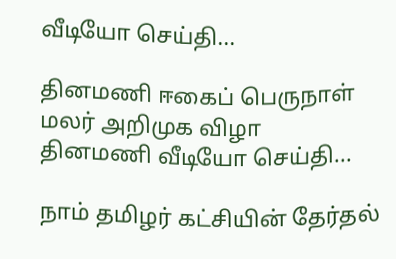வீடியோ செய்தி...

தினமணி ஈகைப் பெருநாள் மலர் அறிமுக விழா
தினமணி வீடியோ செய்தி...

நாம் தமிழர் கட்சியின் தேர்தல்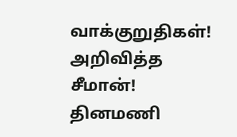வாக்குறுதிகள்! அறிவித்த சீமான்!
தினமணி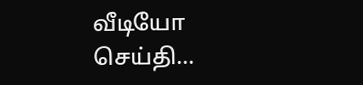வீடியோ செய்தி...